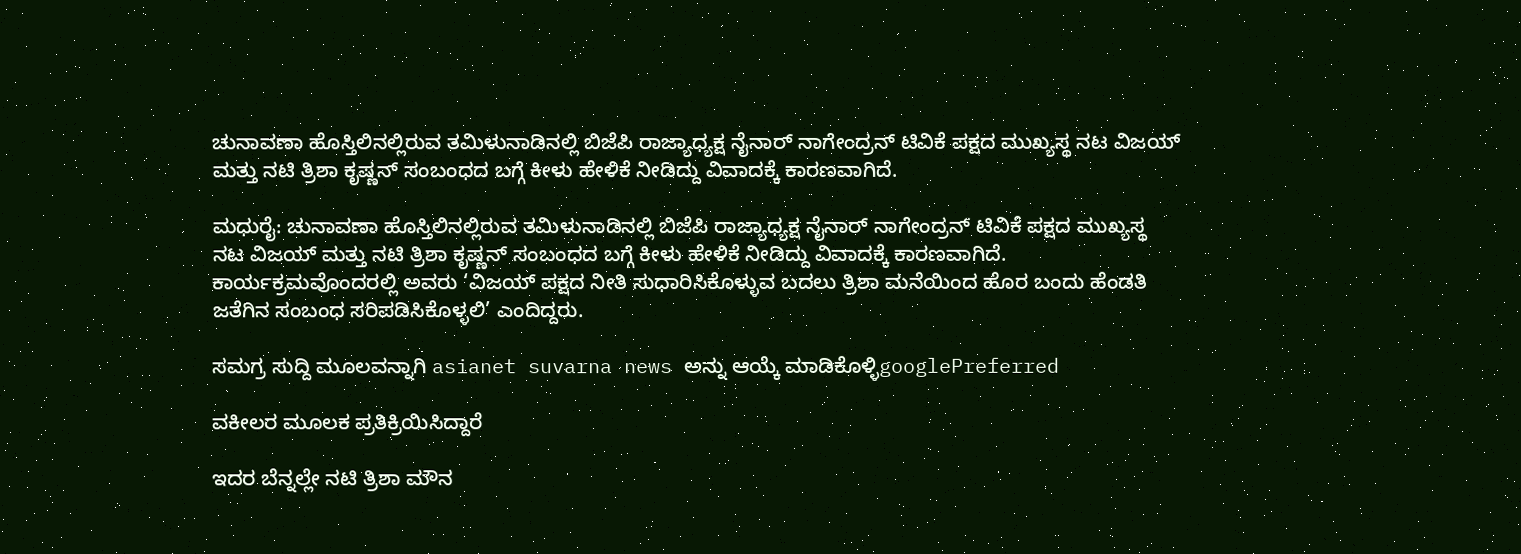ಚುನಾವಣಾ ಹೊಸ್ತಿಲಿನಲ್ಲಿರುವ ತಮಿಳುನಾಡಿನಲ್ಲಿ ಬಿಜೆಪಿ ರಾಜ್ಯಾಧ್ಯಕ್ಷ ನೈನಾರ್‌ ನಾಗೇಂದ್ರನ್‌ ಟಿವಿಕೆ ಪಕ್ಷದ ಮುಖ್ಯಸ್ಥ ನಟ ವಿಜಯ್‌ ಮತ್ತು ನಟಿ ತ್ರಿಶಾ ಕೃಷ್ಣನ್‌ ಸಂಬಂಧದ ಬಗ್ಗೆ ಕೀಳು ಹೇಳಿಕೆ ನೀಡಿದ್ದು ವಿವಾದಕ್ಕೆ ಕಾರಣವಾಗಿದೆ.

ಮಧುರೈ: ಚುನಾವಣಾ ಹೊಸ್ತಿಲಿನಲ್ಲಿರುವ ತಮಿಳುನಾಡಿನಲ್ಲಿ ಬಿಜೆಪಿ ರಾಜ್ಯಾಧ್ಯಕ್ಷ ನೈನಾರ್‌ ನಾಗೇಂದ್ರನ್‌ ಟಿವಿಕೆ ಪಕ್ಷದ ಮುಖ್ಯಸ್ಥ ನಟ ವಿಜಯ್‌ ಮತ್ತು ನಟಿ ತ್ರಿಶಾ ಕೃಷ್ಣನ್‌ ಸಂಬಂಧದ ಬಗ್ಗೆ ಕೀಳು ಹೇಳಿಕೆ ನೀಡಿದ್ದು ವಿವಾದಕ್ಕೆ ಕಾರಣವಾಗಿದೆ. ಕಾರ್ಯಕ್ರಮವೊಂದರಲ್ಲಿ ಅವರು ‘ವಿಜಯ್‌ ಪಕ್ಷದ ನೀತಿ ಸುಧಾರಿಸಿಕೊಳ್ಳುವ ಬದಲು ತ್ರಿಶಾ ಮನೆಯಿಂದ ಹೊರ ಬಂದು ಹೆಂಡತಿ ಜತೆಗಿನ ಸಂಬಂಧ ಸರಿಪಡಿಸಿಕೊಳ್ಳಲಿ’ ಎಂದಿದ್ದರು.

ಸಮಗ್ರ ಸುದ್ದಿ ಮೂಲವನ್ನಾಗಿ asianet suvarna news ಅನ್ನು ಆಯ್ಕೆ ಮಾಡಿಕೊಳ್ಳಿgooglePreferred

ವಕೀಲರ ಮೂಲಕ ಪ್ರತಿಕ್ರಿಯಿಸಿದ್ದಾರೆ

ಇದರ ಬೆನ್ನಲ್ಲೇ ನಟಿ ತ್ರಿಶಾ ಮೌನ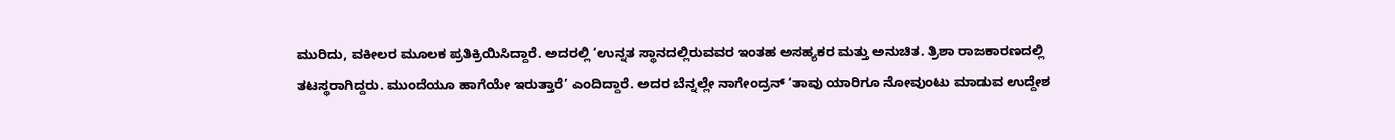ಮುರಿದು, ವಕೀಲರ ಮೂಲಕ ಪ್ರತಿಕ್ರಿಯಿಸಿದ್ದಾರೆ. ಅದರಲ್ಲಿ ‘ಉನ್ನತ ಸ್ಥಾನದಲ್ಲಿರುವವರ ಇಂತಹ ಅಸಹ್ಯಕರ ಮತ್ತು ಅನುಚಿತ. ತ್ರಿಶಾ ರಾಜಕಾರಣದಲ್ಲಿ ತಟಸ್ಥರಾಗಿದ್ದರು. ಮುಂದೆಯೂ ಹಾಗೆಯೇ ಇರುತ್ತಾರೆ’ ಎಂದಿದ್ದಾರೆ. ಅದರ ಬೆನ್ನಲ್ಲೇ ನಾಗೇಂದ್ರನ್‌ ‘ತಾವು ಯಾರಿಗೂ ನೋವುಂಟು ಮಾಡುವ ಉದ್ದೇಶ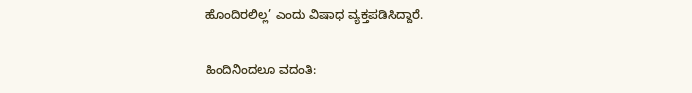ಹೊಂದಿರಲಿಲ್ಲ’ ಎಂದು ವಿಷಾಧ ವ್ಯಕ್ತಪಡಿಸಿದ್ದಾರೆ.

ಹಿಂದಿನಿಂದಲೂ ವದಂತಿ: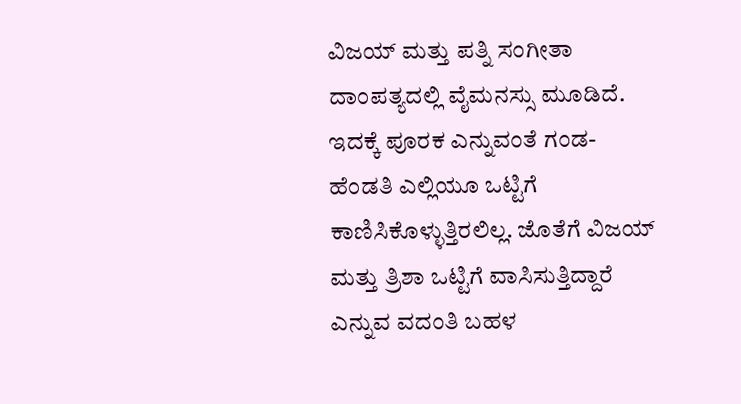ವಿಜಯ್‌ ಮತ್ತು ಪತ್ನಿ ಸಂಗೀತಾ ದಾಂಪತ್ಯದಲ್ಲಿ ವೈಮನಸ್ಸು ಮೂಡಿದೆ. ಇದಕ್ಕೆ ಪೂರಕ ಎನ್ನುವಂತೆ ಗಂಡ- ಹೆಂಡತಿ ಎಲ್ಲಿಯೂ ಒಟ್ಟಿಗೆ ಕಾಣಿಸಿಕೊಳ್ಳುತ್ತಿರಲಿಲ್ಲ. ಜೊತೆಗೆ ವಿಜಯ್‌ ಮತ್ತು ತ್ರಿಶಾ ಒಟ್ಟಿಗೆ ವಾಸಿಸುತ್ತಿದ್ದಾರೆ ಎನ್ನುವ ವದಂತಿ ಬಹಳ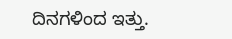ದಿನಗಳಿಂದ ಇತ್ತು.